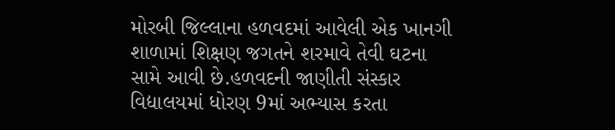મોરબી જિલ્લાના હળવદમાં આવેલી એક ખાનગી શાળામાં શિક્ષણ જગતને શરમાવે તેવી ઘટના સામે આવી છે.હળવદની જાણીતી સંસ્કાર વિદ્યાલયમાં ધોરણ 9માં અભ્યાસ કરતા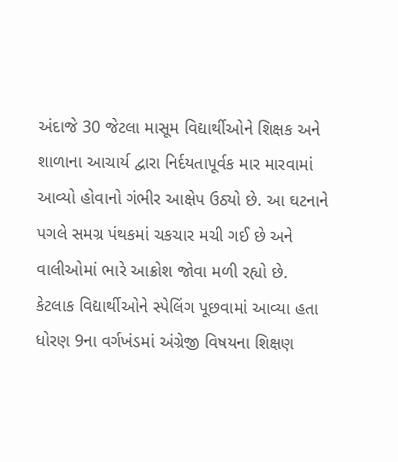અંદાજે 30 જેટલા માસૂમ વિદ્યાર્થીઓને શિક્ષક અને શાળાના આચાર્ય દ્વારા નિર્દયતાપૂર્વક માર મારવામાં આવ્યો હોવાનો ગંભીર આક્ષેપ ઉઠ્યો છે. આ ઘટનાને પગલે સમગ્ર પંથકમાં ચકચાર મચી ગઈ છે અને વાલીઓમાં ભારે આક્રોશ જોવા મળી રહ્યો છે.
કેટલાક વિદ્યાર્થીઓને સ્પેલિંગ પૂછવામાં આવ્યા હતા
ધોરણ 9ના વર્ગખંડમાં અંગ્રેજી વિષયના શિક્ષણ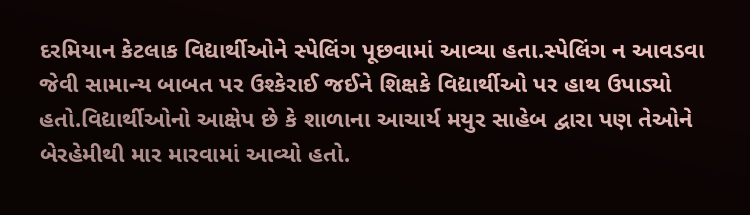દરમિયાન કેટલાક વિદ્યાર્થીઓને સ્પેલિંગ પૂછવામાં આવ્યા હતા.સ્પેલિંગ ન આવડવા જેવી સામાન્ય બાબત પર ઉશ્કેરાઈ જઈને શિક્ષકે વિદ્યાર્થીઓ પર હાથ ઉપાડ્યો હતો.વિદ્યાર્થીઓનો આક્ષેપ છે કે શાળાના આચાર્ય મયુર સાહેબ દ્વારા પણ તેઓને બેરહેમીથી માર મારવામાં આવ્યો હતો.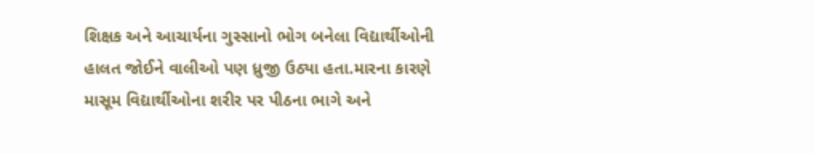શિક્ષક અને આચાર્યના ગુસ્સાનો ભોગ બનેલા વિદ્યાર્થીઓની હાલત જોઈને વાલીઓ પણ ધ્રુજી ઉઠ્યા હતા.મારના કારણે માસૂમ વિદ્યાર્થીઓના શરીર પર પીઠના ભાગે અને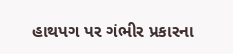હાથપગ પર ગંભીર પ્રકારના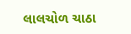લાલચોળ ચાઠા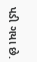પડી ગયા છે.